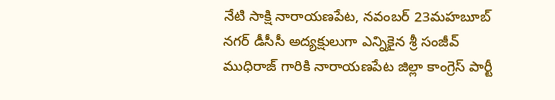నేటి సాక్షి నారాయణపేట, నవంబర్ 23మహబూబ్ నగర్ డీసీసీ అద్యక్షులుగా ఎన్నికైన శ్రీ సంజీవ్ ముధిరాజ్ గారికి నారాయణపేట జిల్లా కాంగ్రెస్ పార్టీ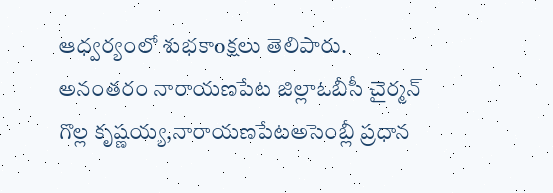ఆధ్వర్యంలో శుభకాoక్షలు తెలిపారు. అనంతరం నారాయణపేట జిల్లాఓబీసీ చైర్మన్ గొల్ల కృష్ణయ్య,నారాయణపేటఅసెంబ్లీ ప్రధాన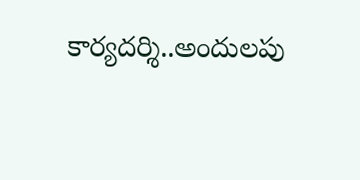కార్యదర్శి..అందులపు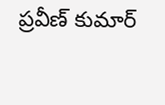ప్రవీణ్ కుమార్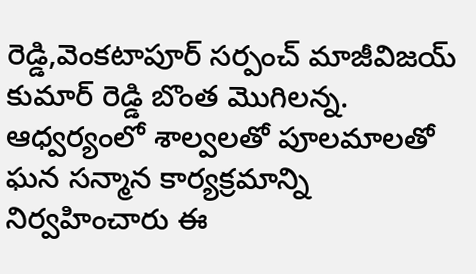రెడ్డి,వెంకటాపూర్ సర్పంచ్ మాజీవిజయ్ కుమార్ రెడ్డి బొంత మొగిలన్న. ఆధ్వర్యంలో శాల్వలతో పూలమాలతో ఘన సన్మాన కార్యక్రమాన్ని నిర్వహించారు ఈ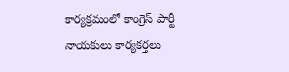కార్యక్రమంలో కాంగ్రెస్ పార్టీ నాయకులు కార్యకర్తలు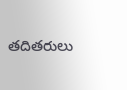తదితరులు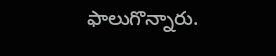ఫాలుగొన్నారు.